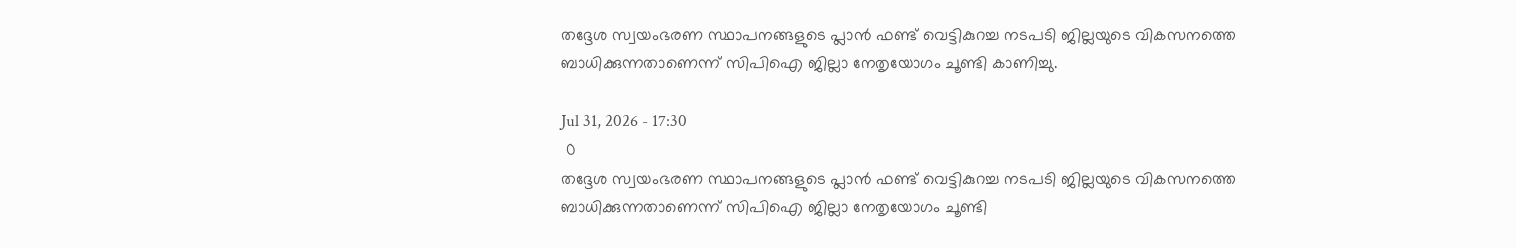തദ്ദേശ സ്വയംഭരണ സ്ഥാപനങ്ങളുടെ പ്ലാന്‍ ഫണ്ട്‌ വെട്ടികുറച്ച നടപടി ജില്ലയുടെ വികസനത്തെ ബാധിക്കുന്നതാണെന്ന് സിപിഐ ജില്ലാ നേതൃയോഗം ചൂണ്ടി കാണിച്ചു.

Jul 31, 2026 - 17:30
 0
തദ്ദേശ സ്വയംഭരണ സ്ഥാപനങ്ങളുടെ പ്ലാന്‍ ഫണ്ട്‌ വെട്ടികുറച്ച നടപടി ജില്ലയുടെ വികസനത്തെ ബാധിക്കുന്നതാണെന്ന് സിപിഐ ജില്ലാ നേതൃയോഗം ചൂണ്ടി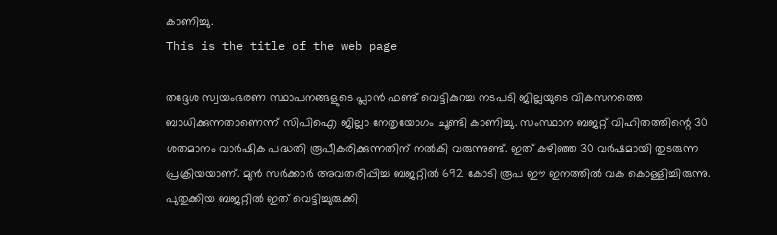കാണിച്ചു.
This is the title of the web page

തദ്ദേശ സ്വയംഭരണ സ്ഥാപനങ്ങളുടെ പ്ലാന്‍ ഫണ്ട്‌ വെട്ടികുറച്ച നടപടി ജില്ലയുടെ വികസനത്തെ ബാധിക്കുന്നതാണെന്ന് സിപിഐ ജില്ലാ നേതൃയോഗം ചൂണ്ടി കാണിച്ചു. സംസ്ഥാന ബജറ്റ്‌ വിഹിതത്തിന്റെ 30 ശതമാനം വാര്‍ഷിക പദ്ധതി രൂപീകരിക്കുന്നതിന്‌ നല്‍കി വരുന്നുണ്ട്‌. ഇത്‌ കഴിഞ്ഞ 30 വര്‍ഷമായി തുടരുന്ന പ്രക്രിയയാണ്‌. മുന്‍ സർക്കാർ അവതരിപ്പിച്ച ബജറ്റില്‍ 692 കോടി രൂപ ഈ ഇനത്തില്‍ വക കൊള്ളിച്ചിരുന്നു. പുതുക്കിയ ബജറ്റില്‍ ഇത്‌ വെട്ടിച്ചുരുക്കി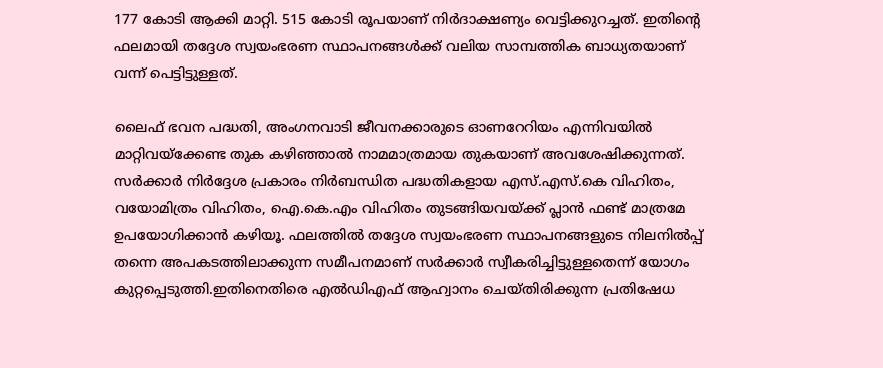177 കോടി ആക്കി മാറ്റി. 515 കോടി രൂപയാണ്‌ നിര്‍ദാക്ഷണ്യം വെട്ടിക്കുറച്ചത്‌. ഇതിന്റെ ഫലമായി തദ്ദേശ സ്വയംഭരണ സ്ഥാപനങ്ങള്‍ക്ക്‌ വലിയ സാമ്പത്തിക ബാധ്യതയാണ്‌ വന്ന്‌ പെട്ടിട്ടുള്ളത്‌.

ലൈഫ്‌ ഭവന പദ്ധതി, അംഗനവാടി ജീവനക്കാരുടെ ഓണറേറിയം എന്നിവയില്‍ മാറ്റിവയ്‌ക്കേണ്ട തുക കഴിഞ്ഞാല്‍ നാമമാത്രമായ തുകയാണ്‌ അവശേഷിക്കുന്നത്‌. സര്‍ക്കാര്‍ നിര്‍ദ്ദേശ പ്രകാരം നിര്‍ബന്ധിത പദ്ധതികളായ എസ്‌.എസ്‌.കെ വിഹിതം, വയോമിത്രം വിഹിതം, ഐ.കെ.എം വിഹിതം തുടങ്ങിയവയ്‌ക്ക്‌ പ്ലാന്‍ ഫണ്ട്‌ മാത്രമേ ഉപയോഗിക്കാന്‍ കഴിയൂ. ഫലത്തില്‍ തദ്ദേശ സ്വയംഭരണ സ്ഥാപനങ്ങളുടെ നിലനില്‍പ്പ്‌ തന്നെ അപകടത്തിലാക്കുന്ന സമീപനമാണ്‌ സര്‍ക്കാര്‍ സ്വീകരിച്ചിട്ടുള്ളതെന്ന് യോഗം കുറ്റപ്പെടുത്തി.ഇതിനെതിരെ എൽഡിഎഫ് ആഹ്വാനം ചെയ്തിരിക്കുന്ന പ്രതിഷേധ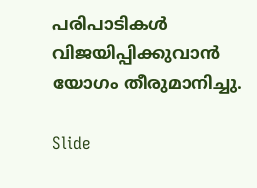പരിപാടികൾ വിജയിപ്പിക്കുവാൻ യോഗം തീരുമാനിച്ചു.

Slide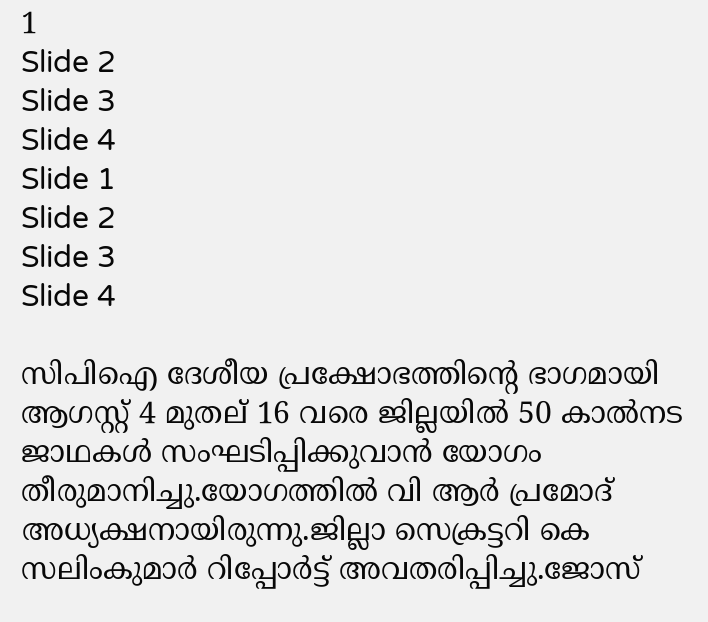1
Slide 2
Slide 3
Slide 4
Slide 1
Slide 2
Slide 3
Slide 4

സിപിഐ ദേശീയ പ്രക്ഷോഭത്തിന്റെ ഭാഗമായി ആഗസ്റ്റ് 4 മുതല് 16 വരെ ജില്ലയിൽ 50 കാൽനട ജാഥകൾ സംഘടിപ്പിക്കുവാൻ യോഗം തീരുമാനിച്ചു.യോഗത്തിൽ വി ആർ പ്രമോദ് അധ്യക്ഷനായിരുന്നു.ജില്ലാ സെക്രട്ടറി കെ സലിംകുമാർ റിപ്പോർട്ട് അവതരിപ്പിച്ചു.ജോസ്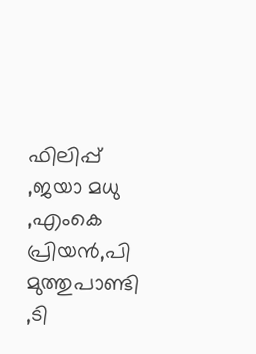ഫിലിപ്പ് ,ജയാ മധു ,എംകെ പ്രിയൻ,പി മുത്തുപാണ്ടി ,ടി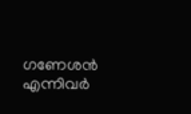ഗണേശൻ എന്നിവർ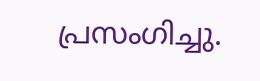പ്രസംഗിച്ചു.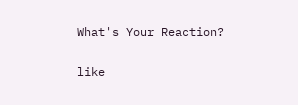What's Your Reaction?

like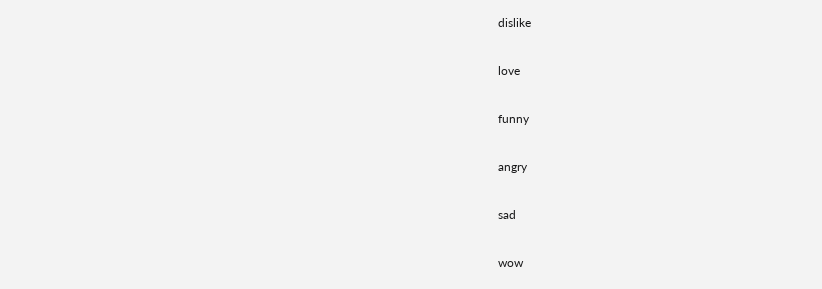dislike

love

funny

angry

sad

wow